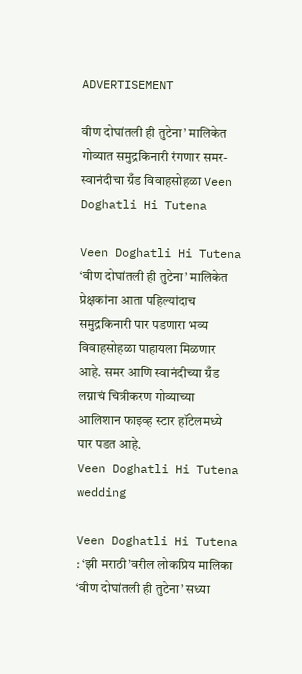ADVERTISEMENT

वीण दोघांतली ही तुटेना’ मालिकेत गोव्यात समुद्रकिनारी रंगणार समर-स्वानंदीचा ग्रँड विवाहसोहळा Veen Doghatli Hi Tutena

Veen Doghatli Hi Tutena ‘वीण दोघांतली ही तुटेना’ मालिकेत प्रेक्षकांना आता पहिल्यांदाच समुद्रकिनारी पार पडणारा भव्य विवाहसोहळा पाहायला मिळणार आहे. समर आणि स्वानंदीच्या ग्रँड लग्नाचं चित्रीकरण गोव्याच्या आलिशान फाइव्ह स्टार हॉटेलमध्ये पार पडत आहे.
Veen Doghatli Hi Tutena wedding

Veen Doghatli Hi Tutena : ‘झी मराठी’वरील लोकप्रिय मालिका ‘वीण दोघांतली ही तुटेना’ सध्या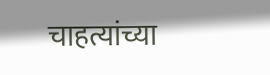चाहत्यांच्या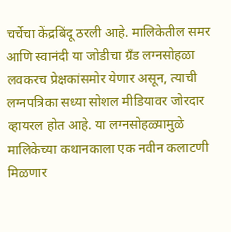चर्चेचा केंद्रबिंदू ठरली आहे. मालिकेतील समर आणि स्वानंदी या जोडीचा ग्रँड लग्नसोहळा लवकरच प्रेक्षकांसमोर येणार असून, त्याची लग्नपत्रिका सध्या सोशल मीडियावर जोरदार व्हायरल होत आहे. या लग्नसोहळ्यामुळे मालिकेच्या कथानकाला एक नवीन कलाटणी मिळणार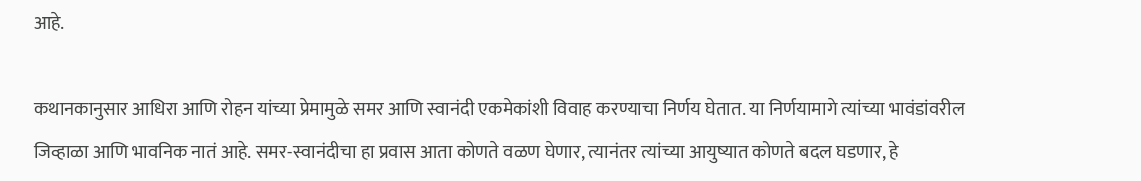आहे.

कथानकानुसार आधिरा आणि रोहन यांच्या प्रेमामुळे समर आणि स्वानंदी एकमेकांशी विवाह करण्याचा निर्णय घेतात. या निर्णयामागे त्यांच्या भावंडांवरील जिव्हाळा आणि भावनिक नातं आहे. समर-स्वानंदीचा हा प्रवास आता कोणते वळण घेणार, त्यानंतर त्यांच्या आयुष्यात कोणते बदल घडणार, हे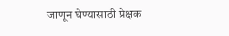जाणून घेण्यासाठी प्रेक्षक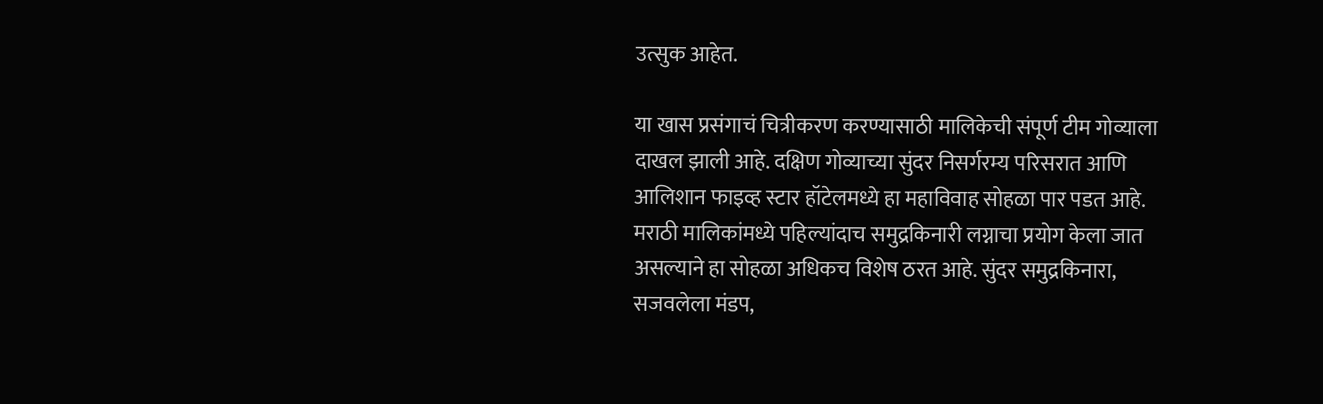उत्सुक आहेत.

या खास प्रसंगाचं चित्रीकरण करण्यासाठी मालिकेची संपूर्ण टीम गोव्याला दाखल झाली आहे. दक्षिण गोव्याच्या सुंदर निसर्गरम्य परिसरात आणि आलिशान फाइव्ह स्टार हॉटेलमध्ये हा महाविवाह सोहळा पार पडत आहे. मराठी मालिकांमध्ये पहिल्यांदाच समुद्रकिनारी लग्नाचा प्रयोग केला जात असल्याने हा सोहळा अधिकच विशेष ठरत आहे. सुंदर समुद्रकिनारा, सजवलेला मंडप,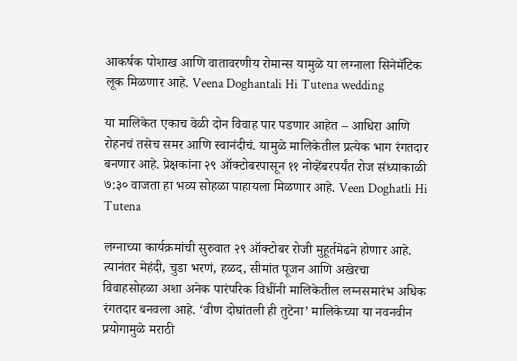आकर्षक पोशाख आणि वातावरणीय रोमान्स यामुळे या लग्नाला सिनेमॅटिक लूक मिळणार आहे. Veena Doghantali Hi Tutena wedding

या मालिकेत एकाच वेळी दोन विवाह पार पडणार आहेत – आधिरा आणि रोहनचं तसेच समर आणि स्वानंदीचं. यामुळे मालिकेतील प्रत्येक भाग रंगतदार बनणार आहे. प्रेक्षकांना २९ ऑक्टोबरपासून ११ नोव्हेंबरपर्यंत रोज संध्याकाळी ७:३० वाजता हा भव्य सोहळा पाहायला मिळणार आहे. Veen Doghatli Hi Tutena

लग्नाच्या कार्यक्रमांची सुरुवात २९ ऑक्टोबर रोजी मुहूर्तमेढने होणार आहे. त्यानंतर मेहंदी, चुडा भरणं, हळद, सीमांत पूजन आणि अखेरचा विवाहसोहळा अशा अनेक पारंपरिक विधींनी मालिकेतील लग्नसमारंभ अधिक रंगतदार बनवला आहे. ‘वीण दोघांतली ही तुटेना’ मालिकेच्या या नवनवीन प्रयोगामुळे मराठी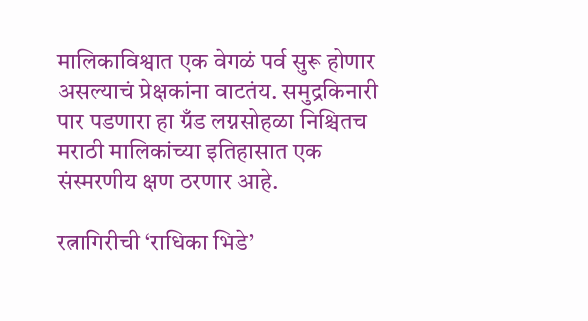मालिकाविश्वात एक वेगळं पर्व सुरू होणार असल्याचं प्रेक्षकांना वाटतंय. समुद्रकिनारी पार पडणारा हा ग्रँड लग्नसोहळा निश्चितच मराठी मालिकांच्या इतिहासात एक संस्मरणीय क्षण ठरणार आहे.

रत्नागिरीची ‘राधिका भिडे’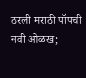ठरली मराठी पॉपची नवी ओळख;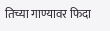तिच्या गाण्यावर फिदा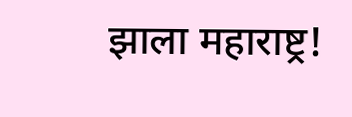झाला महाराष्ट्र!